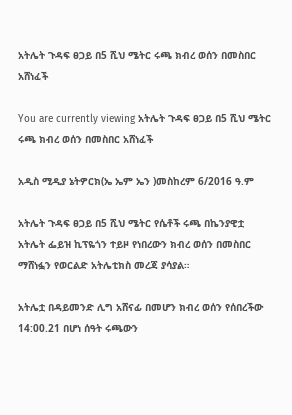አትሌት ጉዳፍ ፀጋይ በ5 ሺህ ሜትር ሩጫ ክብረ ወሰን በመስበር አሸነፈች

You are currently viewing አትሌት ጉዳፍ ፀጋይ በ5 ሺህ ሜትር ሩጫ ክብረ ወሰን በመስበር አሸነፈች

አዲስ ሚዲያ ኔትዎርክ(ኤ ኤም ኤን )መስከረም 6/2016 ዓ.ም

አትሌት ጉዳፍ ፀጋይ በ5 ሺህ ሜትር የሴቶች ሩጫ በኬንያዊቷ አትሌት ፌይዝ ኪፕዬጎን ተይዞ የነበረውን ክብረ ወሰን በመስበር ማሸነፏን የወርልድ አትሌቲክስ መረጃ ያሳያል።

አትሌቷ በዳይመንድ ሊግ አሸናፊ በመሆን ክብረ ወሰን የሰበረችው 14:00.21 በሆነ ሰዓት ሩጫውን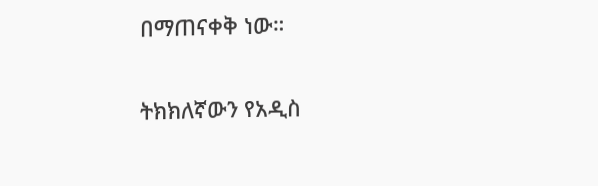በማጠናቀቅ ነው።

ትክክለኛውን የአዲስ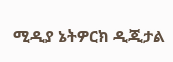ሚዲያ ኔትዎርክ ዲጂታል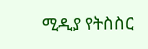ሚዲያ የትስስር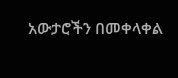አውታሮችን በመቀላቀል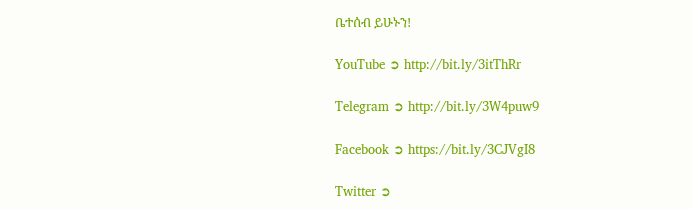ቤተሰብ ይሁኑን!

YouTube ➲ http://bit.ly/3itThRr

Telegram ➲ http://bit.ly/3W4puw9

Facebook ➲ https://bit.ly/3CJVgI8

Twitter ➲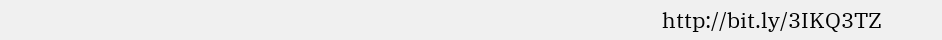http://bit.ly/3IKQ3TZ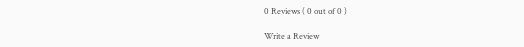0 Reviews ( 0 out of 0 )

Write a Review